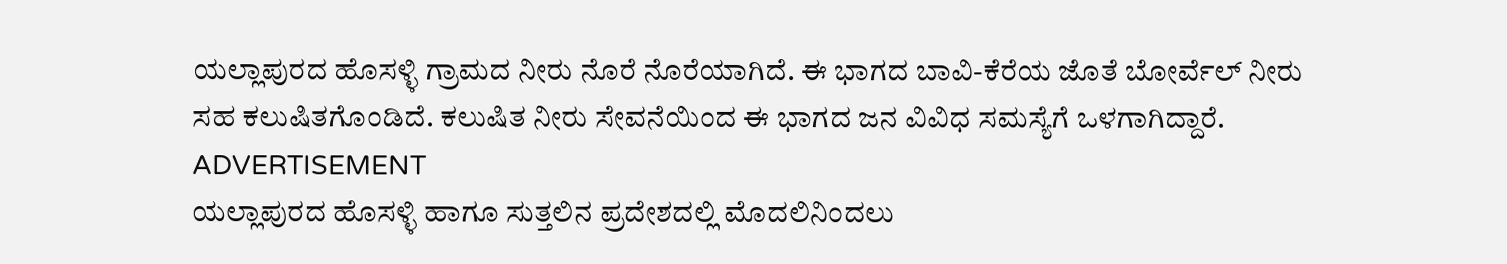ಯಲ್ಲಾಪುರದ ಹೊಸಳ್ಳಿ ಗ್ರಾಮದ ನೀರು ನೊರೆ ನೊರೆಯಾಗಿದೆ. ಈ ಭಾಗದ ಬಾವಿ-ಕೆರೆಯ ಜೊತೆ ಬೋರ್ವೆಲ್ ನೀರು ಸಹ ಕಲುಷಿತಗೊಂಡಿದೆ. ಕಲುಷಿತ ನೀರು ಸೇವನೆಯಿಂದ ಈ ಭಾಗದ ಜನ ವಿವಿಧ ಸಮಸ್ಯೆಗೆ ಒಳಗಾಗಿದ್ದಾರೆ.
ADVERTISEMENT
ಯಲ್ಲಾಪುರದ ಹೊಸಳ್ಳಿ ಹಾಗೂ ಸುತ್ತಲಿನ ಪ್ರದೇಶದಲ್ಲಿ ಮೊದಲಿನಿಂದಲು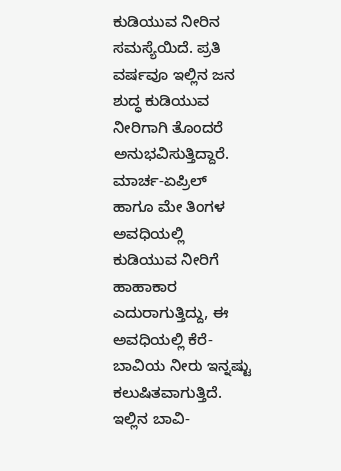ಕುಡಿಯುವ ನೀರಿನ ಸಮಸ್ಯೆಯಿದೆ. ಪ್ರತಿ ವರ್ಷವೂ ಇಲ್ಲಿನ ಜನ ಶುದ್ಧ ಕುಡಿಯುವ ನೀರಿಗಾಗಿ ತೊಂದರೆ ಅನುಭವಿಸುತ್ತಿದ್ದಾರೆ. ಮಾರ್ಚ-ಏಪ್ರಿಲ್ ಹಾಗೂ ಮೇ ತಿಂಗಳ ಅವಧಿಯಲ್ಲಿ ಕುಡಿಯುವ ನೀರಿಗೆ ಹಾಹಾಕಾರ ಎದುರಾಗುತ್ತಿದ್ದು, ಈ ಅವಧಿಯಲ್ಲಿ ಕೆರೆ-ಬಾವಿಯ ನೀರು ಇನ್ನಷ್ಟು ಕಲುಷಿತವಾಗುತ್ತಿದೆ. ಇಲ್ಲಿನ ಬಾವಿ-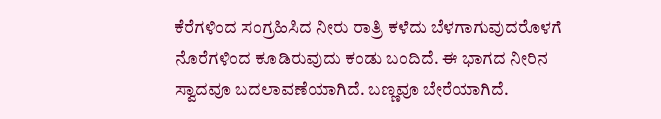ಕೆರೆಗಳಿಂದ ಸಂಗ್ರಹಿಸಿದ ನೀರು ರಾತ್ರಿ ಕಳೆದು ಬೆಳಗಾಗುವುದರೊಳಗೆ ನೊರೆಗಳಿಂದ ಕೂಡಿರುವುದು ಕಂಡು ಬಂದಿದೆ. ಈ ಭಾಗದ ನೀರಿನ ಸ್ವಾದವೂ ಬದಲಾವಣೆಯಾಗಿದೆ. ಬಣ್ಣವೂ ಬೇರೆಯಾಗಿದೆ.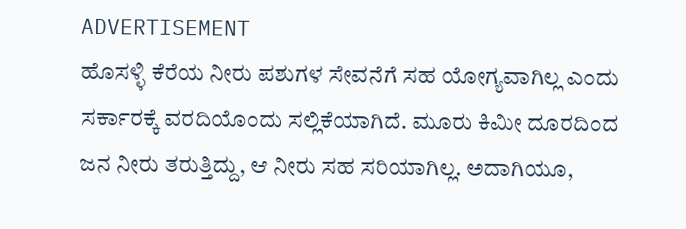ADVERTISEMENT
ಹೊಸಳ್ಳಿ ಕೆರೆಯ ನೀರು ಪಶುಗಳ ಸೇವನೆಗೆ ಸಹ ಯೋಗ್ಯವಾಗಿಲ್ಲ ಎಂದು ಸರ್ಕಾರಕ್ಕೆ ವರದಿಯೊಂದು ಸಲ್ಲಿಕೆಯಾಗಿದೆ. ಮೂರು ಕಿಮೀ ದೂರದಿಂದ ಜನ ನೀರು ತರುತ್ತಿದ್ದು, ಆ ನೀರು ಸಹ ಸರಿಯಾಗಿಲ್ಲ. ಅದಾಗಿಯೂ,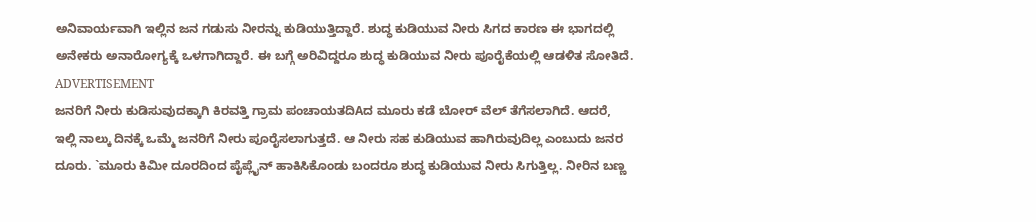ಅನಿವಾರ್ಯವಾಗಿ ಇಲ್ಲಿನ ಜನ ಗಡುಸು ನೀರನ್ನು ಕುಡಿಯುತ್ತಿದ್ದಾರೆ. ಶುದ್ಧ ಕುಡಿಯುವ ನೀರು ಸಿಗದ ಕಾರಣ ಈ ಭಾಗದಲ್ಲಿ ಅನೇಕರು ಅನಾರೋಗ್ಯಕ್ಕೆ ಒಳಗಾಗಿದ್ದಾರೆ. ಈ ಬಗ್ಗೆ ಅರಿವಿದ್ದರೂ ಶುದ್ಧ ಕುಡಿಯುವ ನೀರು ಪೂರೈಕೆಯಲ್ಲಿ ಆಡಳಿತ ಸೋತಿದೆ.
ADVERTISEMENT
ಜನರಿಗೆ ನೀರು ಕುಡಿಸುವುದಕ್ಕಾಗಿ ಕಿರವತ್ತಿ ಗ್ರಾಮ ಪಂಚಾಯತದಿAದ ಮೂರು ಕಡೆ ಬೋರ್ ವೆಲ್ ತೆಗೆಸಲಾಗಿದೆ. ಆದರೆ, ಇಲ್ಲಿ ನಾಲ್ಕು ದಿನಕ್ಕೆ ಒಮ್ಮೆ ಜನರಿಗೆ ನೀರು ಪೂರೈಸಲಾಗುತ್ತದೆ. ಆ ನೀರು ಸಹ ಕುಡಿಯುವ ಹಾಗಿರುವುದಿಲ್ಲ ಎಂಬುದು ಜನರ ದೂರು. `ಮೂರು ಕಿಮೀ ದೂರದಿಂದ ಪೈಪ್ಲೈನ್ ಹಾಕಿಸಿಕೊಂಡು ಬಂದರೂ ಶುದ್ಧ ಕುಡಿಯುವ ನೀರು ಸಿಗುತ್ತಿಲ್ಲ. ನೀರಿನ ಬಣ್ಣ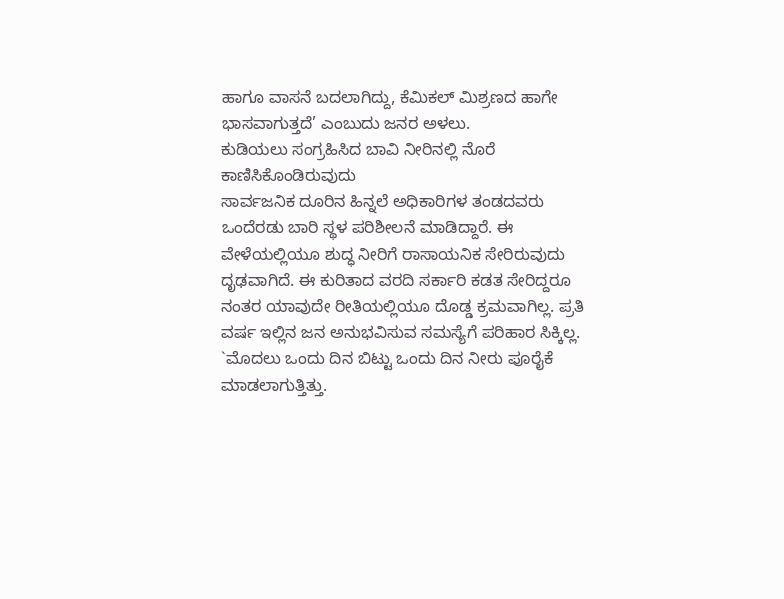ಹಾಗೂ ವಾಸನೆ ಬದಲಾಗಿದ್ದು, ಕೆಮಿಕಲ್ ಮಿಶ್ರಣದ ಹಾಗೇ ಭಾಸವಾಗುತ್ತದೆ’ ಎಂಬುದು ಜನರ ಅಳಲು.
ಕುಡಿಯಲು ಸಂಗ್ರಹಿಸಿದ ಬಾವಿ ನೀರಿನಲ್ಲಿ ನೊರೆ ಕಾಣಿಸಿಕೊಂಡಿರುವುದು
ಸಾರ್ವಜನಿಕ ದೂರಿನ ಹಿನ್ನಲೆ ಅಧಿಕಾರಿಗಳ ತಂಡದವರು ಒಂದೆರಡು ಬಾರಿ ಸ್ಥಳ ಪರಿಶೀಲನೆ ಮಾಡಿದ್ದಾರೆ. ಈ ವೇಳೆಯಲ್ಲಿಯೂ ಶುದ್ಧ ನೀರಿಗೆ ರಾಸಾಯನಿಕ ಸೇರಿರುವುದು ದೃಢವಾಗಿದೆ. ಈ ಕುರಿತಾದ ವರದಿ ಸರ್ಕಾರಿ ಕಡತ ಸೇರಿದ್ದರೂ ನಂತರ ಯಾವುದೇ ರೀತಿಯಲ್ಲಿಯೂ ದೊಡ್ಡ ಕ್ರಮವಾಗಿಲ್ಲ. ಪ್ರತಿ ವರ್ಷ ಇಲ್ಲಿನ ಜನ ಅನುಭವಿಸುವ ಸಮಸ್ಯೆಗೆ ಪರಿಹಾರ ಸಿಕ್ಕಿಲ್ಲ. `ಮೊದಲು ಒಂದು ದಿನ ಬಿಟ್ಟು ಒಂದು ದಿನ ನೀರು ಪೂರೈಕೆ ಮಾಡಲಾಗುತ್ತಿತ್ತು.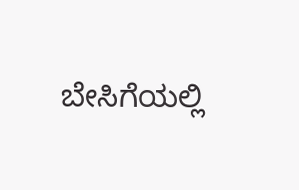ಬೇಸಿಗೆಯಲ್ಲಿ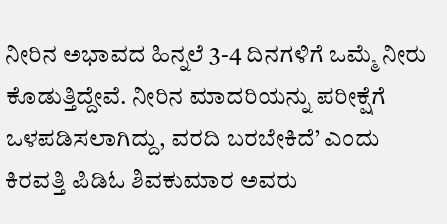ನೀರಿನ ಅಭಾವದ ಹಿನ್ನಲೆ 3-4 ದಿನಗಳಿಗೆ ಒಮ್ಮೆ ನೀರು ಕೊಡುತ್ತಿದ್ದೇವೆ. ನೀರಿನ ಮಾದರಿಯನ್ನು ಪರೀಕ್ಷೆಗೆ ಒಳಪಡಿಸಲಾಗಿದ್ದು, ವರದಿ ಬರಬೇಕಿದೆ’ ಎಂದು ಕಿರವತ್ತಿ ಪಿಡಿಓ ಶಿವಕುಮಾರ ಅವರು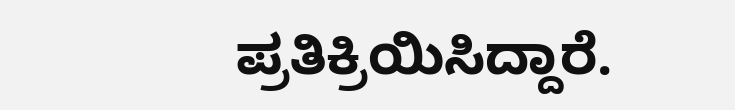ಪ್ರತಿಕ್ರಿಯಿಸಿದ್ದಾರೆ.